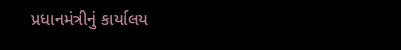પ્રધાનમંત્રીનું કાર્યાલય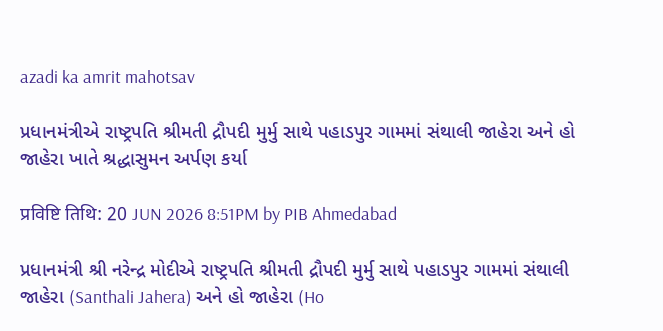azadi ka amrit mahotsav

પ્રધાનમંત્રીએ રાષ્ટ્રપતિ શ્રીમતી દ્રૌપદી મુર્મુ સાથે પહાડપુર ગામમાં સંથાલી જાહેરા અને હો જાહેરા ખાતે શ્રદ્ધાસુમન અર્પણ કર્યા

प्रविष्टि तिथि: 20 JUN 2026 8:51PM by PIB Ahmedabad

પ્રધાનમંત્રી શ્રી નરેન્દ્ર મોદીએ રાષ્ટ્રપતિ શ્રીમતી દ્રૌપદી મુર્મુ સાથે પહાડપુર ગામમાં સંથાલી જાહેરા (Santhali Jahera) અને હો જાહેરા (Ho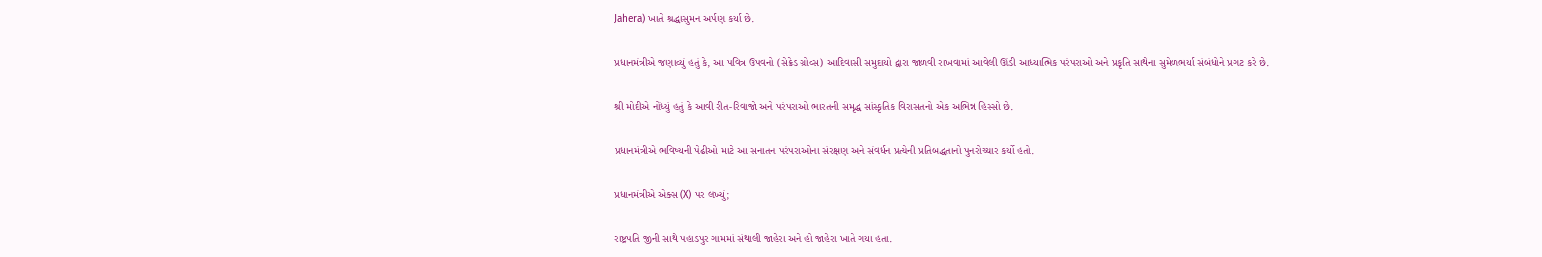Jahera) ખાતે શ્રદ્ધાસુમન અર્પણ કર્યા છે.

પ્રધાનમંત્રીએ જણાવ્યું હતું કે, આ પવિત્ર ઉપવનો (સેક્રેડ ગ્રોવ્સ) આદિવાસી સમુદાયો દ્વારા જાળવી રાખવામાં આવેલી ઊંડી આધ્યાત્મિક પરંપરાઓ અને પ્રકૃતિ સાથેના સુમેળભર્યા સંબંધોને પ્રગટ કરે છે.

શ્રી મોદીએ નોંધ્યું હતું કે આવી રીત-રિવાજો અને પરંપરાઓ ભારતની સમૃદ્ધ સાંસ્કૃતિક વિરાસતનો એક અભિન્ન હિસ્સો છે.

પ્રધાનમંત્રીએ ભવિષ્યની પેઢીઓ માટે આ સનાતન પરંપરાઓના સંરક્ષણ અને સંવર્ધન પ્રત્યેની પ્રતિબદ્ધતાનો પુનરોચ્ચાર કર્યો હતો.

પ્રધાનમંત્રીએ એક્સ (X) પર લખ્યું;

રાષ્ટ્રપતિ જીની સાથે પહાડપુર ગામમાં સંથાલી જાહેરા અને હો જાહેરા ખાતે ગયા હતા.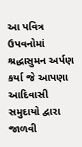આ પવિત્ર ઉપવનોમાં શ્રદ્ધાસુમન અર્પણ કર્યા જે આપણા આદિવાસી સમુદાયો દ્વારા જાળવી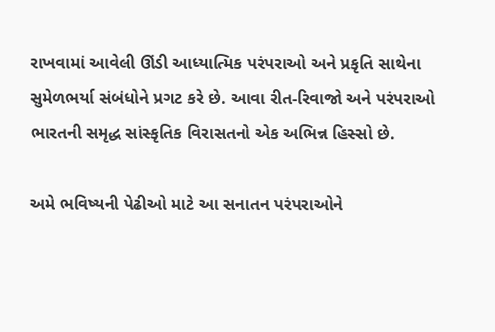રાખવામાં આવેલી ઊંડી આધ્યાત્મિક પરંપરાઓ અને પ્રકૃતિ સાથેના સુમેળભર્યા સંબંધોને પ્રગટ કરે છે. આવા રીત-રિવાજો અને પરંપરાઓ ભારતની સમૃદ્ધ સાંસ્કૃતિક વિરાસતનો એક અભિન્ન હિસ્સો છે.

અમે ભવિષ્યની પેઢીઓ માટે આ સનાતન પરંપરાઓને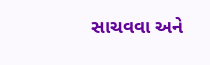સાચવવા અને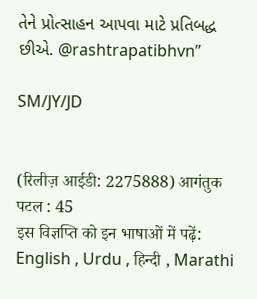તેને પ્રોત્સાહન આપવા માટે પ્રતિબદ્ધ છીએ. @rashtrapatibhvn”

SM/JY/JD


(रिलीज़ आईडी: 2275888) आगंतुक पटल : 45
इस विज्ञप्ति को इन भाषाओं में पढ़ें: English , Urdu , हिन्दी , Marathi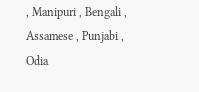, Manipuri , Bengali , Assamese , Punjabi , Odia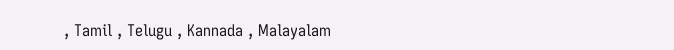, Tamil , Telugu , Kannada , Malayalam